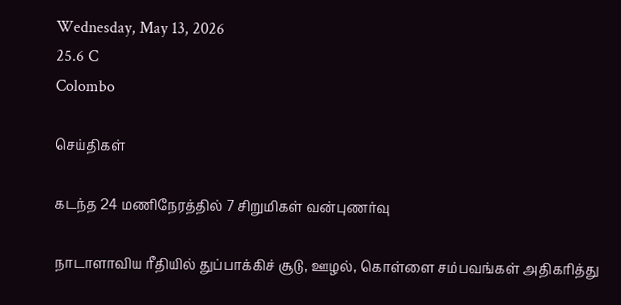Wednesday, May 13, 2026
25.6 C
Colombo

செய்திகள்

கடந்த 24 மணிநேரத்தில் 7 சிறுமிகள் வன்புணர்வு

நாடாளாவிய ரீதியில் துப்பாக்கிச் சூடு, ஊழல், கொள்ளை சம்பவங்கள் அதிகரித்து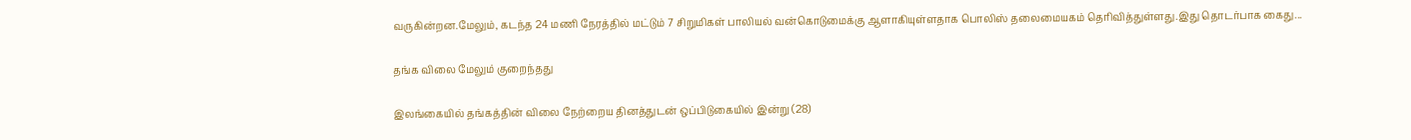வருகின்றன.மேலும், கடந்த 24 மணி நேரத்தில் மட்டும் 7 சிறுமிகள் பாலியல் வன்கொடுமைக்கு ஆளாகியுள்ளதாக பொலிஸ் தலைமையகம் தெரிவித்துள்ளது.இது தொடர்பாக கைது...

தங்க விலை மேலும் குறைந்தது

இலங்கையில் தங்கத்தின் விலை நேற்றைய தினத்துடன் ஒப்பிடுகையில் இன்று (28)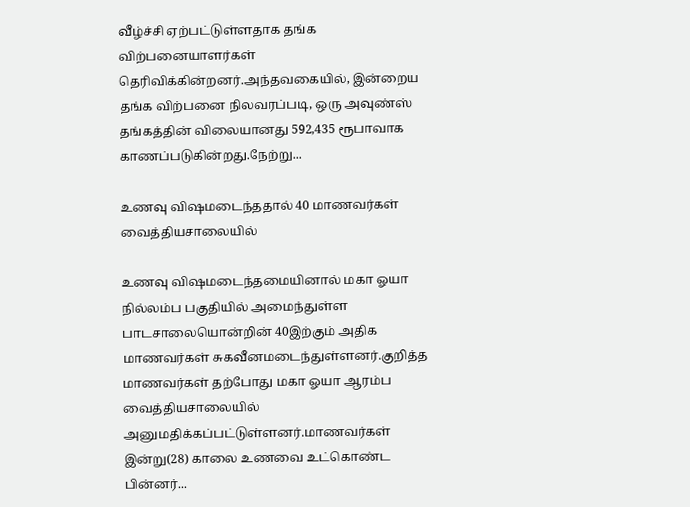வீழ்ச்சி ஏற்பட்டுள்ளதாக தங்க விற்பனையாளர்கள் தெரிவிக்கின்றனர்.அந்தவகையில், இன்றைய தங்க விற்பனை நிலவரப்படி, ஒரு அவுண்ஸ் தங்கத்தின் விலையானது 592,435 ரூபாவாக காணப்படுகின்றது.நேற்று...

உணவு விஷமடைந்ததால் 40 மாணவர்கள் வைத்தியசாலையில்

உணவு விஷமடைந்தமையினால் மகா ஓயா நில்லம்ப பகுதியில் அமைந்துள்ள பாடசாலையொன்றின் 40இற்கும் அதிக மாணவர்கள் சுகவீனமடைந்துள்ளனர்.குறித்த மாணவர்கள் தற்போது மகா ஓயா ஆரம்ப வைத்தியசாலையில் அனுமதிக்கப்பட்டுள்ளனர்.மாணவர்கள் இன்று(28) காலை உணவை உட்கொண்ட பின்னர்...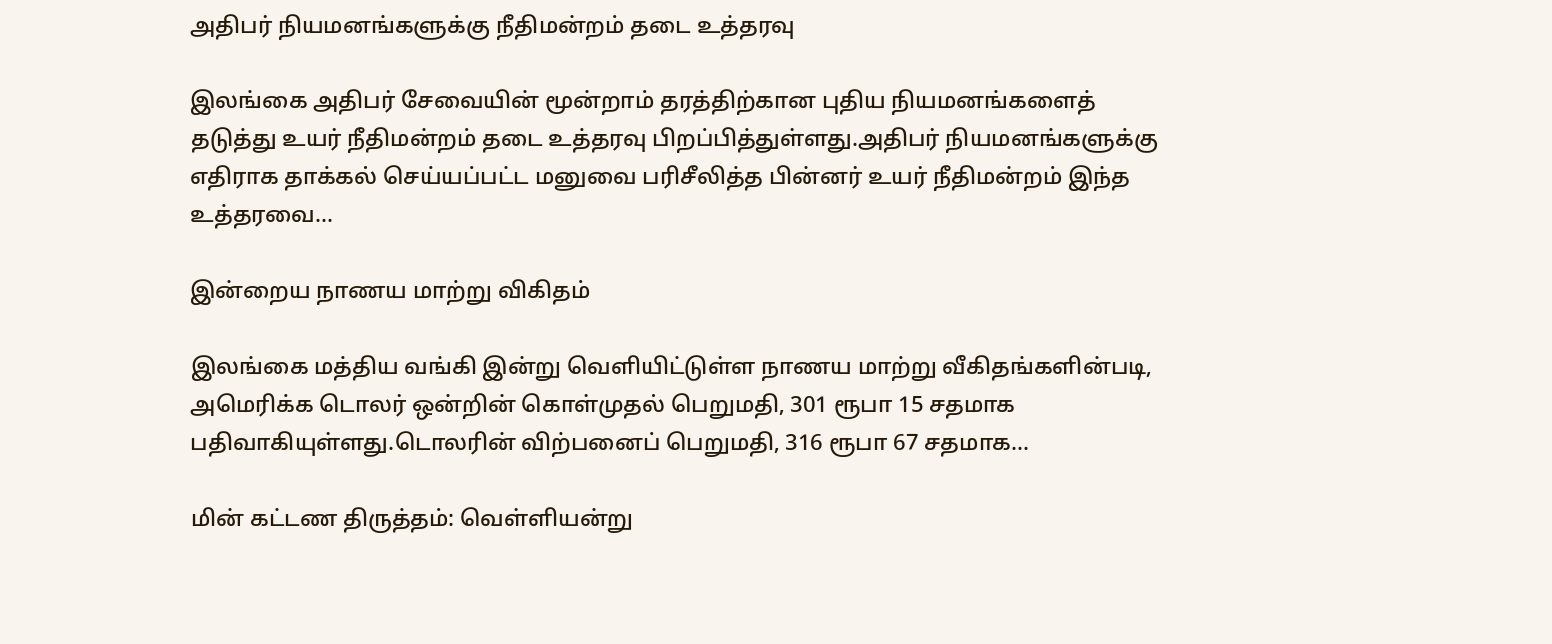அதிபர் நியமனங்களுக்கு நீதிமன்றம் தடை உத்தரவு

இலங்கை அதிபர் சேவையின் மூன்றாம் தரத்திற்கான புதிய நியமனங்களைத் தடுத்து உயர் நீதிமன்றம் தடை உத்தரவு பிறப்பித்துள்ளது.அதிபர் நியமனங்களுக்கு எதிராக தாக்கல் செய்யப்பட்ட மனுவை பரிசீலித்த பின்னர் உயர் நீதிமன்றம் இந்த உத்தரவை...

இன்றைய நாணய மாற்று விகிதம்

இலங்கை மத்திய வங்கி இன்று வெளியிட்டுள்ள நாணய மாற்று வீகிதங்களின்படி, அமெரிக்க டொலர் ஒன்றின் கொள்முதல் பெறுமதி, 301 ரூபா 15 சதமாக பதிவாகியுள்ளது.டொலரின் விற்பனைப் பெறுமதி, 316 ரூபா 67 சதமாக...

மின் கட்டண திருத்தம்: வெள்ளியன்று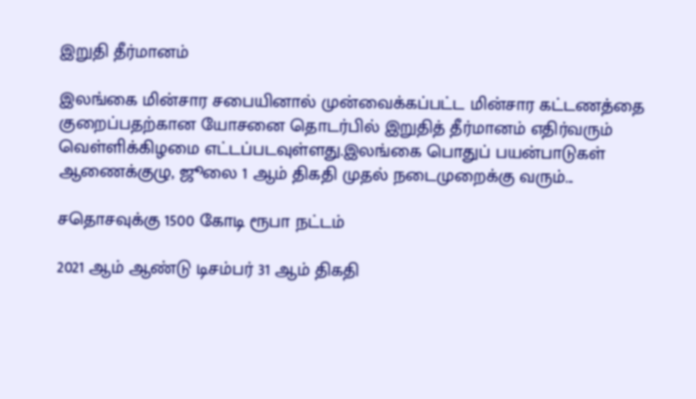இறுதி தீர்மானம்

இலங்கை மின்சார சபையினால் முன்வைக்கப்பட்ட மின்சார கட்டணத்தை குறைப்பதற்கான யோசனை தொடர்பில் இறுதித் தீர்மானம் எதிர்வரும் வெள்ளிக்கிழமை எட்டப்படவுள்ளது.இலங்கை பொதுப் பயன்பாடுகள் ஆணைக்குழு, ஜூலை 1 ஆம் திகதி முதல் நடைமுறைக்கு வரும்...

சதொசவுக்கு 1500 கோடி ரூபா நட்டம்

2021 ஆம் ஆண்டு டிசம்பர் 31 ஆம் திகதி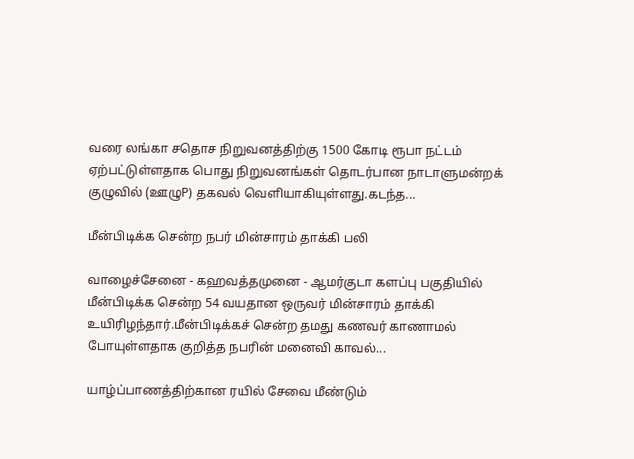வரை லங்கா சதொச நிறுவனத்திற்கு 1500 கோடி ரூபா நட்டம் ஏற்பட்டுள்ளதாக பொது நிறுவனங்கள் தொடர்பான நாடாளுமன்றக் குழுவில் (ஊழுP) தகவல் வெளியாகியுள்ளது.கடந்த...

மீன்பிடிக்க சென்ற நபர் மின்சாரம் தாக்கி பலி

வாழைச்சேனை - கஹவத்தமுனை - ஆமர்குடா களப்பு பகுதியில் மீன்பிடிக்க சென்ற 54 வயதான ஒருவர் மின்சாரம் தாக்கி உயிரிழந்தார்.மீன்பிடிக்கச் சென்ற தமது கணவர் காணாமல் போயுள்ளதாக குறித்த நபரின் மனைவி காவல்...

யாழ்ப்பாணத்திற்கான ரயில் சேவை மீண்டும்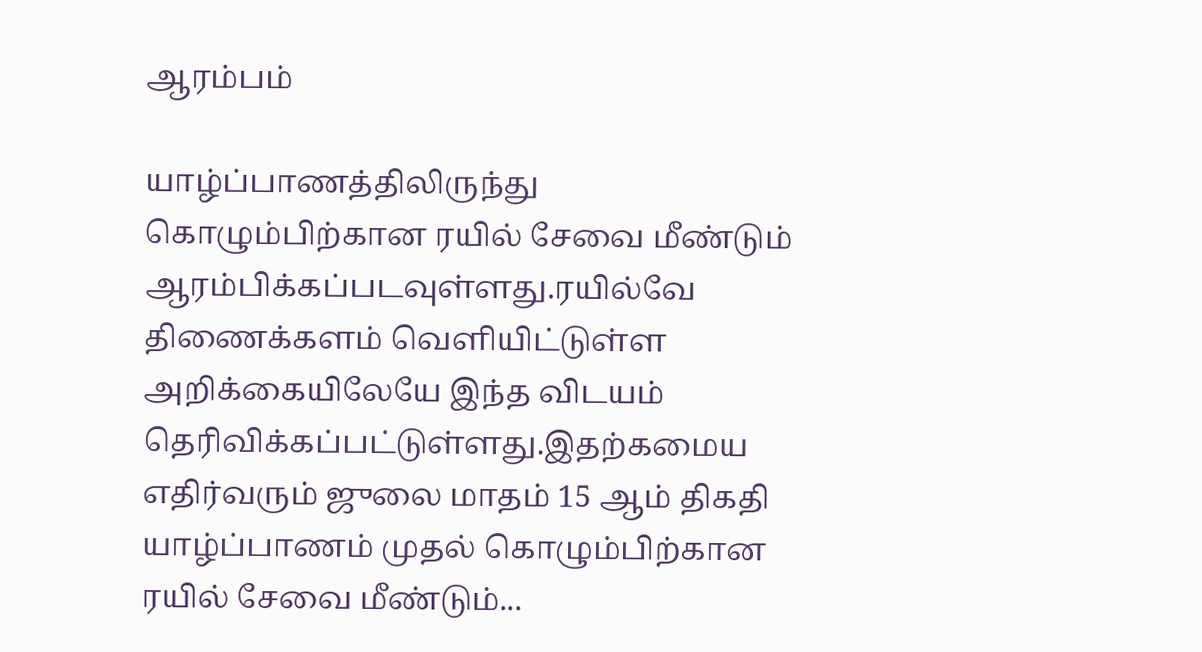ஆரம்பம்

யாழ்ப்பாணத்திலிருந்து கொழும்பிற்கான ரயில் சேவை மீண்டும் ஆரம்பிக்கப்படவுள்ளது.ரயில்வே திணைக்களம் வெளியிட்டுள்ள அறிக்கையிலேயே இந்த விடயம் தெரிவிக்கப்பட்டுள்ளது.இதற்கமைய எதிர்வரும் ஜுலை மாதம் 15 ஆம் திகதி யாழ்ப்பாணம் முதல் கொழும்பிற்கான ரயில் சேவை மீண்டும்...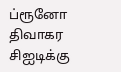ப்ரூனோ திவாகர சிஐடிக்கு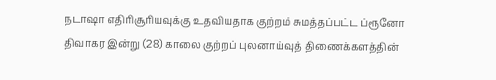நடாஷா எதிரிசூரியவுக்கு உதவியதாக குற்றம் சுமத்தப்பட்ட ப்ரூனோ திவாகர இன்று (28) காலை குற்றப் புலனாய்வுத் திணைக்களத்தின்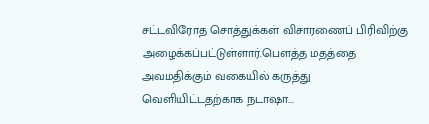சட்டவிரோத சொத்துக்கள் விசாரணைப் பிரிவிற்கு அழைக்கப்பட்டுள்ளார்.பௌத்த மதத்தை அவமதிக்கும் வகையில் கருத்து வெளியிட்டதற்காக நடாஷா...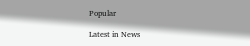Popular

Latest in News